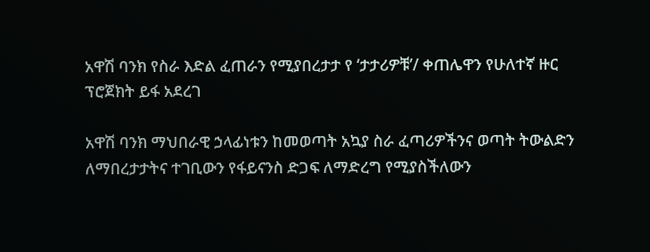አዋሽ ባንክ የስራ እድል ፈጠራን የሚያበረታታ የ ‘ታታሪዎቹ’/ ቀጠሌዋን የሁለተኛ ዙር ፕሮጀክት ይፋ አደረገ

አዋሽ ባንክ ማህበራዊ ኃላፊነቱን ከመወጣት አኳያ ስራ ፈጣሪዎችንና ወጣት ትውልድን ለማበረታታትና ተገቢውን የፋይናንስ ድጋፍ ለማድረግ የሚያስችለውን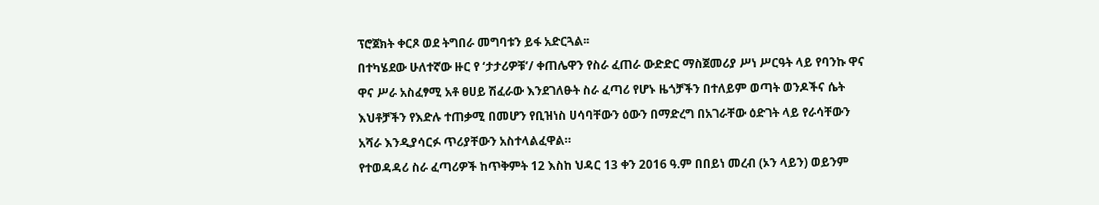ፕሮጀክት ቀርጾ ወደ ትግበራ መግባቱን ይፋ አድርጓል፡፡
በተካሄደው ሁለተኛው ዙር የ ‘ታታሪዎቹ’/ ቀጠሌዋን የስራ ፈጠራ ውድድር ማስጀመሪያ ሥነ ሥርዓት ላይ የባንኩ ዋና ዋና ሥራ አስፈፃሚ አቶ ፀሀይ ሽፈራው እንደገለፁት ስራ ፈጣሪ የሆኑ ዜጎቻችን በተለይም ወጣት ወንዶችና ሴት እህቶቻችን የእድሉ ተጠቃሚ በመሆን የቢዝነስ ሀሳባቸውን ዕውን በማድረግ በአገራቸው ዕድገት ላይ የራሳቸውን አሻራ እንዲያሳርፉ ጥሪያቸውን አስተላልፈዋል።
የተወዳዳሪ ስራ ፈጣሪዎች ከጥቅምት 12 እስከ ህዳር 13 ቀን 2016 ዓ.ም በበይነ መረብ (ኦን ላይን) ወይንም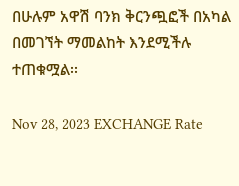በሁሉም አዋሽ ባንክ ቅርንጯፎች በአካል በመገኘት ማመልከት እንደሚችሉ ተጠቁሟል፡፡

Nov 28, 2023 EXCHANGE Rate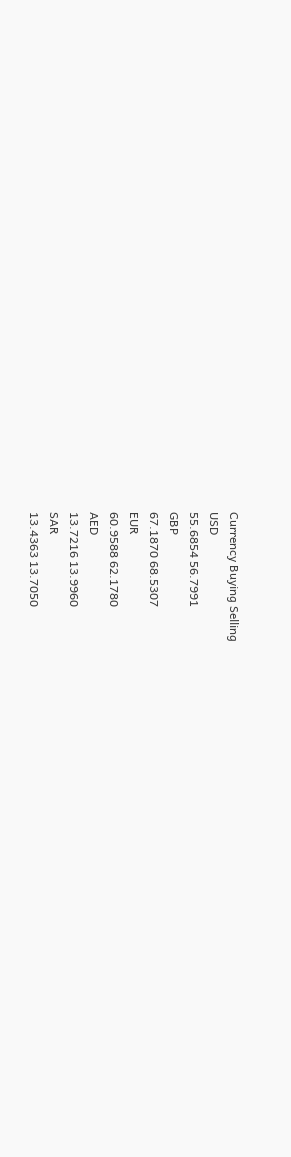Currency Buying Selling
USD
55.6854 56.7991
GBP
67.1870 68.5307
EUR
60.9588 62.1780
AED
13.7216 13.9960
SAR
13.4363 13.7050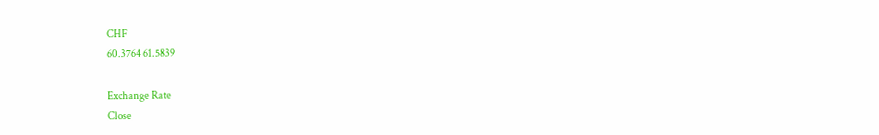CHF
60.3764 61.5839

Exchange Rate
Close